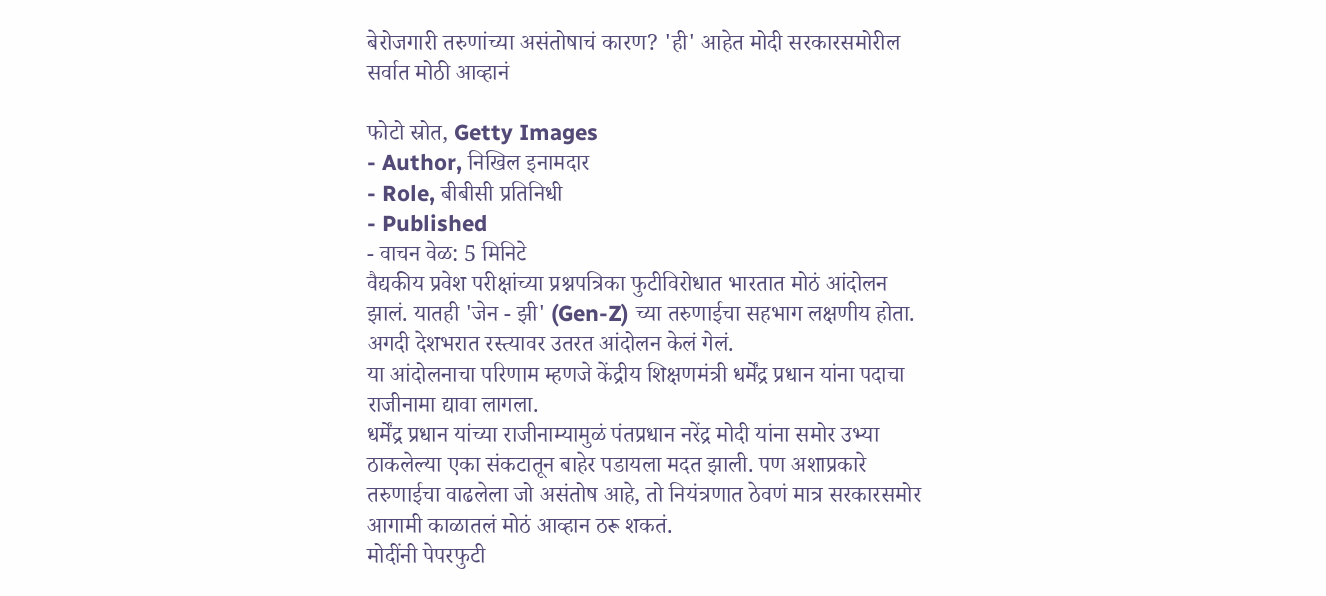बेरोजगारी तरुणांच्या असंतोषाचं कारण? 'ही' आहेत मोदी सरकारसमोरील सर्वात मोठी आव्हानं

फोटो स्रोत, Getty Images
- Author, निखिल इनामदार
- Role, बीबीसी प्रतिनिधी
- Published
- वाचन वेळ: 5 मिनिटे
वैद्यकीय प्रवेश परीक्षांच्या प्रश्नपत्रिका फुटीविरोधात भारतात मोठं आंदोलन झालं. यातही 'जेन - झी' (Gen-Z) च्या तरुणाईचा सहभाग लक्षणीय होता. अगदी देशभरात रस्त्यावर उतरत आंदोलन केलं गेलं.
या आंदोलनाचा परिणाम म्हणजे केंद्रीय शिक्षणमंत्री धर्मेंद्र प्रधान यांना पदाचा राजीनामा द्यावा लागला.
धर्मेंद्र प्रधान यांच्या राजीनाम्यामुळं पंतप्रधान नरेंद्र मोदी यांना समोर उभ्या ठाकलेल्या एका संकटातून बाहेर पडायला मदत झाली. पण अशाप्रकारे तरुणाईचा वाढलेला जो असंतोष आहे, तो नियंत्रणात ठेवणं मात्र सरकारसमोर आगामी काळातलं मोठं आव्हान ठरू शकतं.
मोदींनी पेपरफुटी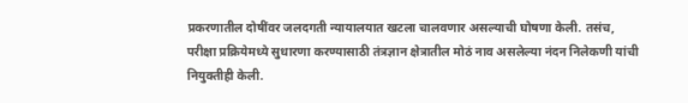प्रकरणातील दोषींवर जलदगती न्यायालयात खटला चालवणार असल्याची घोषणा केली. तसंच, परीक्षा प्रक्रियेमध्ये सुधारणा करण्यासाठी तंत्रज्ञान क्षेत्रातील मोठं नाव असलेल्या नंदन निलेकणी यांची नियुक्तीही केली.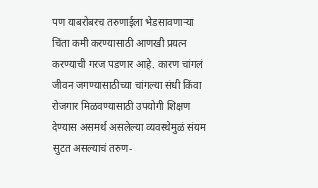पण याबरोबरच तरुणाईला भेडसावणाऱ्या चिंता कमी करण्यासाठी आणखी प्रयत्न करण्याची गरज पडणार आहे. कारण चांगलं जीवन जगण्यासाठीच्या चांगल्या संधी किंवा रोजगार मिळवण्यासाठी उपयोगी शिक्षण देण्यास असमर्थ असलेल्या व्यवस्थेमुळं संयम सुटत असल्याचं तरुण-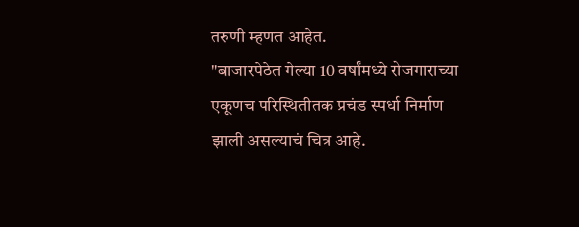तरुणी म्हणत आहेत.
"बाजारपेठेत गेल्या 10 वर्षांमध्ये रोजगाराच्या एकूणच परिस्थितीतक प्रचंड स्पर्धा निर्माण झाली असल्याचं चित्र आहे.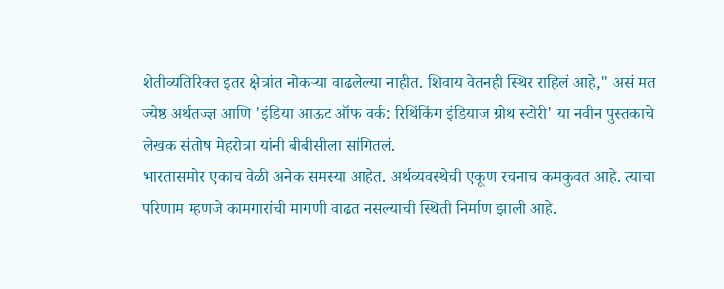शेतीव्यतिरिक्त इतर क्षेत्रांत नोकऱ्या वाढलेल्या नाहीत. शिवाय वेतनही स्थिर राहिलं आहे," असं मत ज्येष्ठ अर्थतज्ज्ञ आणि 'इंडिया आऊट ऑफ वर्क: रिथिंकिंग इंडियाज ग्रोथ स्टोरी' या नवीन पुस्तकाचे लेखक संतोष मेहरोत्रा यांनी बीबीसीला सांगितलं.
भारतासमोर एकाच वेळी अनेक समस्या आहेत. अर्थव्यवस्थेची एकूण रचनाच कमकुवत आहे. त्याचा परिणाम म्हणजे कामगारांची मागणी वाढत नसल्याची स्थिती निर्माण झाली आहे.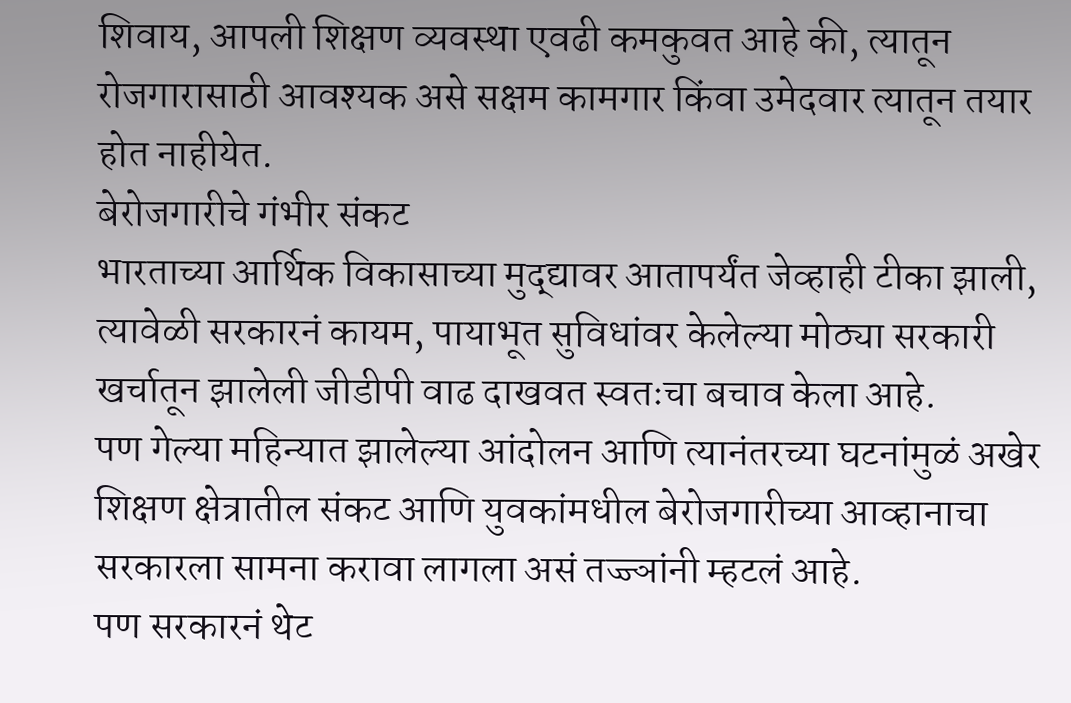शिवाय, आपली शिक्षण व्यवस्था एवढी कमकुवत आहे की, त्यातून रोजगारासाठी आवश्यक असे सक्षम कामगार किंवा उमेदवार त्यातून तयार होत नाहीयेत.
बेरोजगारीचे गंभीर संकट
भारताच्या आर्थिक विकासाच्या मुद्द्यावर आतापर्यंत जेव्हाही टीका झाली, त्यावेळी सरकारनं कायम, पायाभूत सुविधांवर केलेल्या मोठ्या सरकारी खर्चातून झालेली जीडीपी वाढ दाखवत स्वतःचा बचाव केला आहे.
पण गेल्या महिन्यात झालेल्या आंदोलन आणि त्यानंतरच्या घटनांमुळं अखेर शिक्षण क्षेत्रातील संकट आणि युवकांमधील बेरोजगारीच्या आव्हानाचा सरकारला सामना करावा लागला असं तज्ज्ञांनी म्हटलं आहे.
पण सरकारनं थेट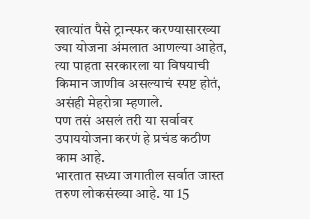खात्यांत पैसे ट्रान्स्फर करण्यासारख्या ज्या योजना अंमलात आणल्या आहेत, त्या पाहता सरकारला या विषयाची किमान जाणीव असल्याचं स्पष्ट होतं, असंही मेहरोत्रा म्हणाले.
पण तसं असलं तरी या सर्वावर उपाययोजना करणं हे प्रचंड कठीण काम आहे.
भारतात सध्या जगातील सर्वात जास्त तरुण लोकसंख्या आहे. या 15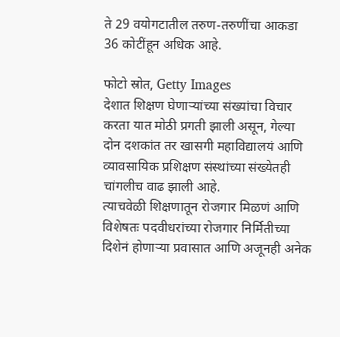ते 29 वयोगटातील तरुण-तरुणींचा आकडा 36 कोटींहून अधिक आहे.

फोटो स्रोत, Getty Images
देशात शिक्षण घेणाऱ्यांच्या संख्यांचा विचार करता यात मोठी प्रगती झाली असून, गेल्या दोन दशकांत तर खासगी महाविद्यालयं आणि व्यावसायिक प्रशिक्षण संस्थांच्या संख्येतही चांगलीच वाढ झाली आहे.
त्याचवेळी शिक्षणातून रोजगार मिळणं आणि विशेषतः पदवीधरांच्या रोजगार निर्मितीच्या दिशेनं होणाऱ्या प्रवासात आणि अजूनही अनेक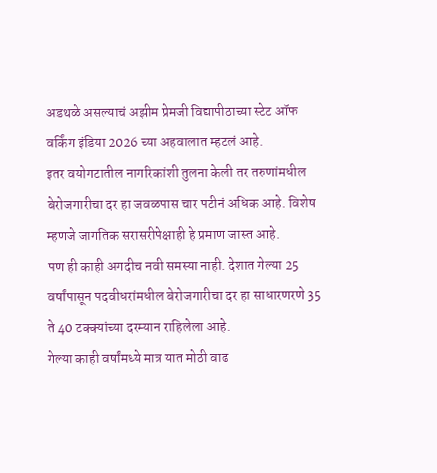अडथळे असल्याचं अझीम प्रेमजी विद्यापीठाच्या स्टेट ऑफ वर्किंग इंडिया 2026 च्या अहवालात म्हटलं आहे.
इतर वयोगटातील नागरिकांशी तुलना केली तर तरुणांमधील बेरोजगारीचा दर हा जवळपास चार पटीनं अधिक आहे. विशेष म्हणजे जागतिक सरासरीपेक्षाही हे प्रमाण जास्त आहे.
पण ही काही अगदीच नवी समस्या नाही. देशात गेल्या 25 वर्षांपासून पदवीधरांमधील बेरोजगारीचा दर हा साधारणरणे 35 ते 40 टक्क्यांच्या दरम्यान राहिलेला आहे.
गेल्या काही वर्षांमध्ये मात्र यात मोठी वाढ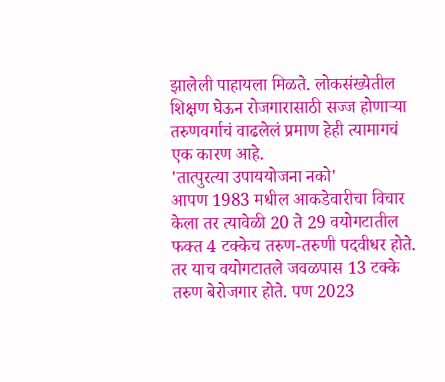झालेली पाहायला मिळते. लोकसंख्येतील शिक्षण घेऊन रोजगारासाठी सज्ज होणाऱ्या तरुणवर्गाचं वाढलेलं प्रमाण हेही त्यामागचं एक कारण आहे.
'तात्पुरत्या उपाययोजना नको'
आपण 1983 मधील आकडेवारीचा विचार केला तर त्यावेळी 20 ते 29 वयोगटातील फक्त 4 टक्केच तरुण-तरुणी पदवीधर होते. तर याच वयोगटातले जवळपास 13 टक्के तरुण बेरोजगार होते. पण 2023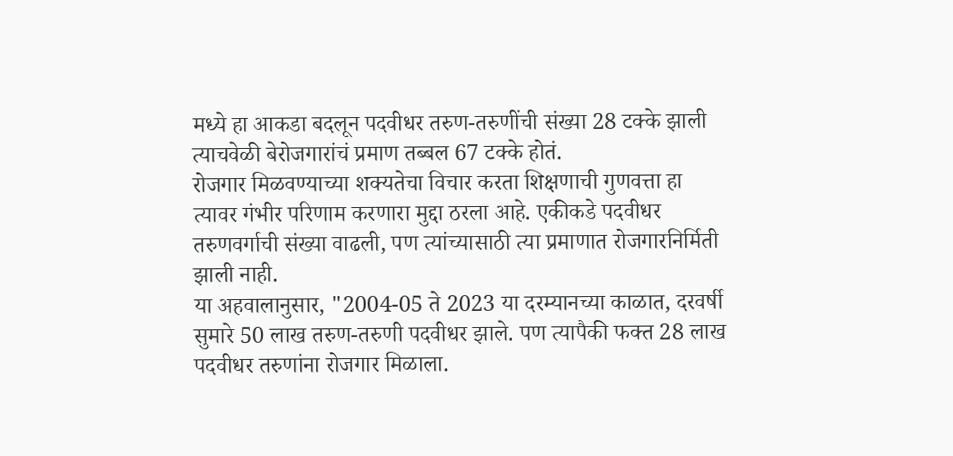मध्ये हा आकडा बदलून पदवीधर तरुण-तरुणींची संख्या 28 टक्के झाली त्याचवेळी बेरोजगारांचं प्रमाण तब्बल 67 टक्के होतं.
रोजगार मिळवण्याच्या शक्यतेचा विचार करता शिक्षणाची गुणवत्ता हा त्यावर गंभीर परिणाम करणारा मुद्दा ठरला आहे. एकीकडे पदवीधर तरुणवर्गाची संख्या वाढली, पण त्यांच्यासाठी त्या प्रमाणात रोजगारनिर्मिती झाली नाही.
या अहवालानुसार, "2004-05 ते 2023 या दरम्यानच्या काळात, दरवर्षी सुमारे 50 लाख तरुण-तरुणी पदवीधर झाले. पण त्यापैकी फक्त 28 लाख पदवीधर तरुणांना रोजगार मिळाला.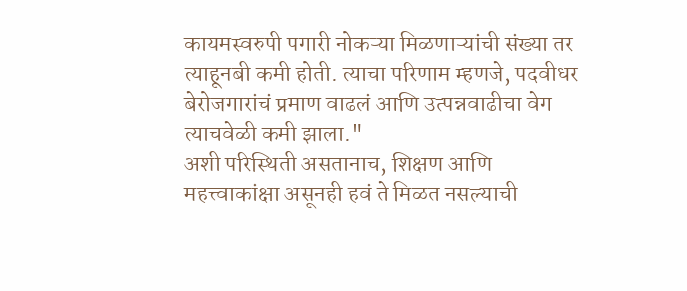कायमस्वरुपी पगारी नोकऱ्या मिळणाऱ्यांची संख्या तर त्याहूनबी कमी होती. त्याचा परिणाम म्हणजे, पदवीधर बेरोजगारांचं प्रमाण वाढलं आणि उत्पन्नवाढीचा वेग त्याचवेळी कमी झाला."
अशी परिस्थिती असतानाच, शिक्षण आणि महत्त्वाकांक्षा असूनही हवं ते मिळत नसल्याची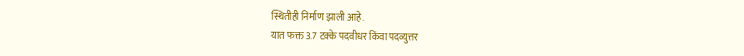स्थितीही निर्माण झाली आहे.
यात फक्त 3.7 टक्के पदवीधर किंवा पदव्युत्तर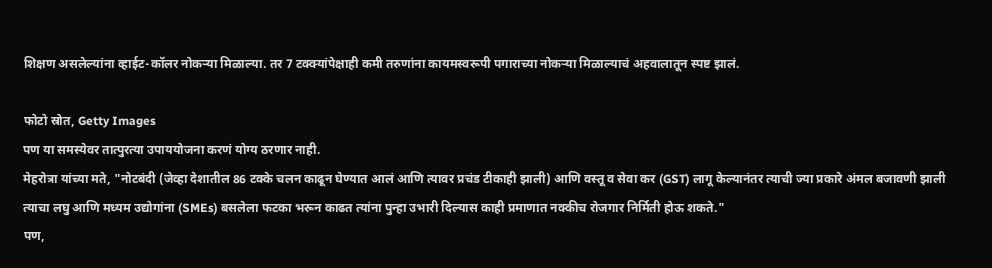शिक्षण असलेल्यांना व्हाईट-कॉलर नोकऱ्या मिळाल्या. तर 7 टक्क्यांपेक्षाही कमी तरुणांना कायमस्वरूपी पगाराच्या नोकऱ्या मिळाल्याचं अहवालातून स्पष्ट झालं.

फोटो स्रोत, Getty Images
पण या समस्येवर तात्पुरत्या उपाययोजना करणं योग्य ठरणार नाही.
मेहरोत्रा यांच्या मते, "नोटबंदी (जेव्हा देशातील 86 टक्के चलन काढून घेण्यात आलं आणि त्यावर प्रचंड टीकाही झाली) आणि वस्तू व सेवा कर (GST) लागू केल्यानंतर त्याची ज्या प्रकारे अंमल बजावणी झाली त्याचा लघु आणि मध्यम उद्योगांना (SMEs) बसलेला फटका भरून काढत त्यांना पुन्हा उभारी दिल्यास काही प्रमाणात नक्कीच रोजगार निर्मिती होऊ शकते."
पण,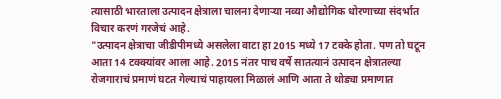त्यासाठी भारताला उत्पादन क्षेत्राला चालना देणाऱ्या नव्या औद्योगिक धोरणाच्या संदर्भात विचार करणं गरजेचं आहे.
"उत्पादन क्षेत्राचा जीडीपीमध्ये असलेला वाटा हा 2015 मध्ये 17 टक्के होता. पण तो घटून आता 14 टक्क्यांवर आला आहे. 2015 नंतर पाच वर्षे सातत्यानं उत्पादन क्षेत्रातल्या रोजगाराचं प्रमाणं घटत गेल्याचं पाहायला मिळालं आणि आता ते थोड्या प्रमाणात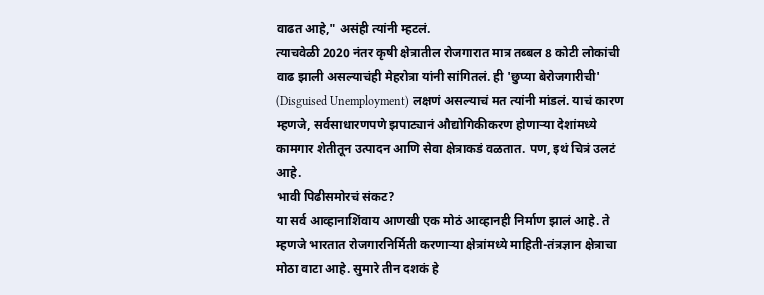वाढत आहे," असंही त्यांनी म्हटलं.
त्याचवेळी 2020 नंतर कृषी क्षेत्रातील रोजगारात मात्र तब्बल 8 कोटी लोकांची वाढ झाली असल्याचंही मेहरोत्रा यांनी सांगितलं. ही 'छुप्या बेरोजगारीची' (Disguised Unemployment) लक्षणं असल्याचं मत त्यांनी मांडलं. याचं कारण म्हणजे, सर्वसाधारणपणे झपाट्यानं औद्योगिकीकरण होणाऱ्या देशांमध्ये कामगार शेतीतून उत्पादन आणि सेवा क्षेत्राकडं वळतात. पण, इथं चित्रं उलटं आहे.
भावी पिढीसमोरचं संकट?
या सर्व आव्हानाशिंवाय आणखी एक मोठं आव्हानही निर्माण झालं आहे. ते म्हणजे भारतात रोजगारनिर्मिती करणाऱ्या क्षेत्रांमध्ये माहिती-तंत्रज्ञान क्षेत्राचा मोठा वाटा आहे. सुमारे तीन दशकं हे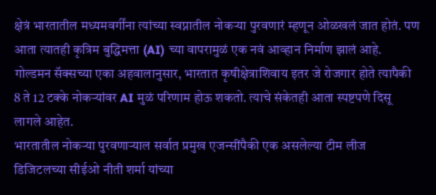क्षेत्रं भारतातील मध्यमवर्गींना त्यांच्या स्वप्नातील नोकऱ्या पुरवणारं म्हणून ओळखलं जात होतं. पण आता त्यातही कृत्रिम बुद्धिमत्ता (AI) च्या वापरामुळं एक नवं आव्हान निर्माण झालं आहे.
गोल्डमन सॅक्सच्या एका अहवालानुसार, भारतात कृषीक्षेत्राशिवाय इतर जे रोजगार होते त्यापैकी 8 ते 12 टक्के नोकऱ्यांवर AI मुळं परिणाम होऊ शकतो. त्याचे संकेतही आता स्पष्टपणे दिसू लागले आहेत.
भारतातील नोकऱ्या पुरवणाऱ्याल सर्वात प्रमुख एजन्सींपैकी एक असलेल्या टीम लीज डिजिटलच्या सीईओ नीती शर्मा यांच्या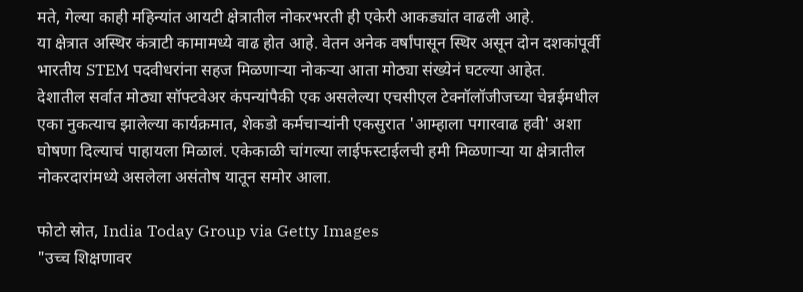मते, गेल्या काही महिन्यांत आयटी क्षेत्रातील नोकरभरती ही एकेरी आकड्यांत वाढली आहे.
या क्षेत्रात अस्थिर कंत्राटी कामामध्ये वाढ होत आहे. वेतन अनेक वर्षांपासून स्थिर असून दोन दशकांपूर्वी भारतीय STEM पदवीधरांना सहज मिळणाऱ्या नोकऱ्या आता मोठ्या संख्येनं घटल्या आहेत.
देशातील सर्वात मोठ्या सॉफ्टवेअर कंपन्यांपैकी एक असलेल्या एचसीएल टेक्नॉलॉजीजच्या चेन्नईमधील एका नुकत्याच झालेल्या कार्यक्रमात, शेकडो कर्मचाऱ्यांनी एकसुरात 'आम्हाला पगारवाढ हवी' अशा घोषणा दिल्याचं पाहायला मिळालं. एकेकाळी चांगल्या लाईफस्टाईलची हमी मिळणाऱ्या या क्षेत्रातील नोकरदारांमध्ये असलेला असंतोष यातून समोर आला.

फोटो स्रोत, India Today Group via Getty Images
"उच्च शिक्षणावर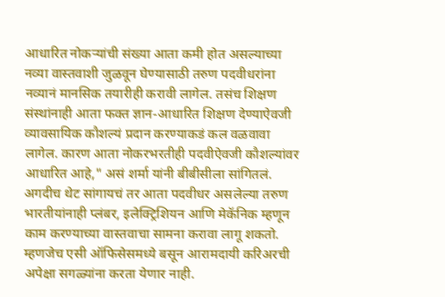आधारित नोकऱ्यांची संख्या आता कमी होत असल्याच्या नव्या वास्तवाशी जुळवून घेण्यासाठी तरुण पदवीधरांना नव्यानं मानसिक तयारीही करावी लागेल. तसंच शिक्षण संस्थांनाही आता फक्त ज्ञान-आधारित शिक्षण देण्याऐवजी व्यावसायिक कौशल्यं प्रदान करण्याकडं कल वळवावा लागेल. कारण आता नोकरभरतीही पदवीऐवजी कौशल्यांवर आधारित आहे," असं शर्मा यांनी बीबीसीला सांगितलं.
अगदीच थेट सांगायचं तर आता पदवीधर असलेल्या तरुण भारतीयांनाही प्लंबर, इलेक्ट्रिशियन आणि मेकॅनिक म्हणून काम करण्याच्या वास्तवाचा सामना करावा लागू शकतो. म्हणजेच एसी ऑफिसेसमध्ये बसून आरामदायी करिअरची अपेक्षा सगळ्यांना करता येणार नाही.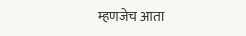म्हणजेच आता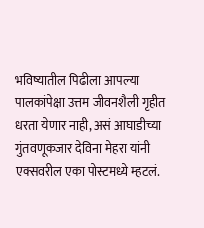भविष्यातील पिढीला आपल्या पालकांपेक्षा उत्तम जीवनशैली गृहीत धरता येणार नाही, असं आघाडीच्या गुंतवणूकजार देविना मेहरा यांनी एक्सवरील एका पोस्टमध्ये म्हटलं.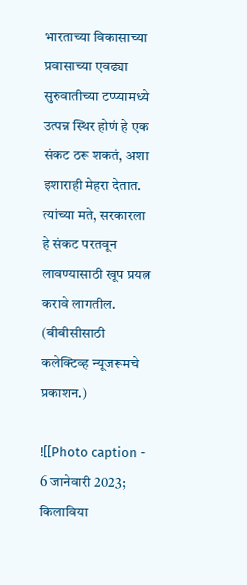भारताच्या विकासाच्या प्रवासाच्या एवढ्या सुरुवातीच्या टप्प्यामध्ये उत्पन्न स्थिर होणं हे एक संकट ठरू शकतं, अशा इशाराही मेहरा देतात. त्यांच्या मते, सरकारला हे संकट परतवून लावण्यासाठी खूप प्रयत्न करावे लागतील.
(बीबीसीसाठी कलेक्टिव्ह न्यूजरूमचे प्रकाशन.)

![[Photo caption - 6 जानेवारी 2023; किलाविया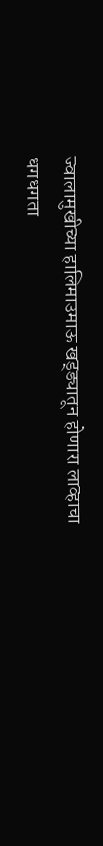ज्वालामुखीच्या हालिमाउमाऊ खड्ड्यातून होणारा लाव्हाचा धगधगता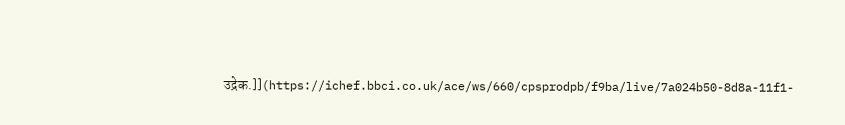उद्रेक.]](https://ichef.bbci.co.uk/ace/ws/660/cpsprodpb/f9ba/live/7a024b50-8d8a-11f1-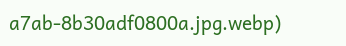a7ab-8b30adf0800a.jpg.webp)